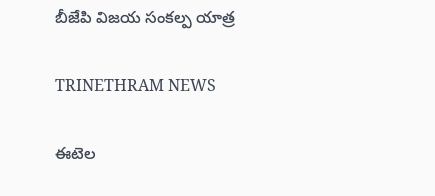బీజేపి విజయ సంకల్ప యాత్ర

TRINETHRAM NEWS

ఈటెల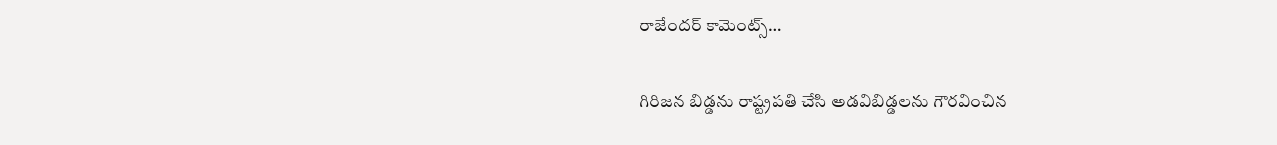రాజేందర్ కామెంట్స్…

గిరిజన బిడ్డను రాష్ట్రపతి చేసి అడవిబిడ్డలను గౌరవించిన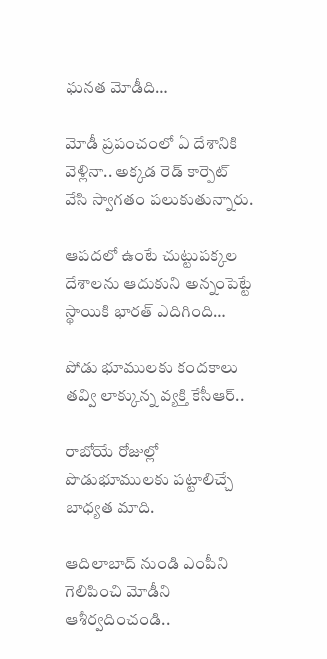ఘనత మోడీది…

మోడీ ప్రపంచంలో ఏ దేశానికి వెళ్లినా.. అక్కడ రెడ్ కార్పెట్ వేసి స్వాగతం పలుకుతున్నారు.

ఆపదలో ఉంటే చుట్టుపక్కల దేశాలను ఆదుకుని అన్నంపెట్టే స్థాయికి భారత్ ఎదిగింది…

పోడు భూములకు కందకాలు తవ్వి లాక్కున్న వ్యక్తి కేసీఆర్..

రాబోయే రోజుల్లో పొడుభూములకు పట్టాలిచ్చే బాధ్యత మాది.

ఆదిలాబాద్ నుండి ఎంపీని గెలిపించి మోడీని ఆశీర్వదించండి..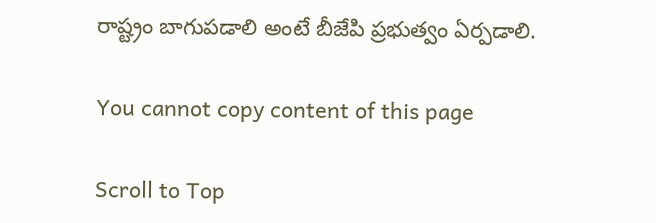రాష్ట్రం బాగుపడాలి అంటే బీజేపి ప్రభుత్వం ఏర్పడాలి.

You cannot copy content of this page

Scroll to Top